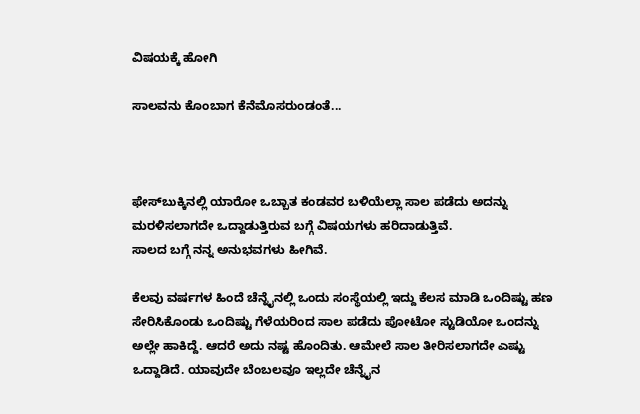ವಿಷಯಕ್ಕೆ ಹೋಗಿ

ಸಾಲವನು ಕೊಂಬಾಗ ಕೆನೆಮೊಸರುಂಡಂತೆ...



ಫೇಸ್‌ಬುಕ್ಕಿನಲ್ಲಿ ಯಾರೋ ಒಬ್ಬಾತ ಕಂಡವರ ಬಳಿಯೆಲ್ಲಾ ಸಾಲ ಪಡೆದು ಅದನ್ನು ಮರಳಿಸಲಾಗದೇ ಒದ್ದಾಡುತ್ತಿರುವ ಬಗ್ಗೆ ವಿಷಯಗಳು ಹರಿದಾಡುತ್ತಿವೆ.
ಸಾಲದ ಬಗ್ಗೆ ನನ್ನ ಅನುಭವಗಳು ಹೀಗಿವೆ.

ಕೆಲವು ವರ್ಷಗಳ ಹಿಂದೆ ಚೆನ್ನೈನಲ್ಲಿ ಒಂದು ಸಂಸ್ಥೆಯಲ್ಲಿ ಇದ್ದು ಕೆಲಸ ಮಾಡಿ ಒಂದಿಷ್ಟು ಹಣ ಸೇರಿಸಿಕೊಂಡು ಒಂದಿಷ್ಟು ಗೆಳೆಯರಿಂದ ಸಾಲ ಪಡೆದು ಪೋಟೋ ಸ್ಟುಡಿಯೋ ಒಂದನ್ನು ಅಲ್ಲೇ ಹಾಕಿದ್ದೆ. ಆದರೆ ಅದು ನಷ್ಟ ಹೊಂದಿತು. ಆಮೇಲೆ ಸಾಲ ತೀರಿಸಲಾಗದೇ ಎಷ್ಟು ಒದ್ದಾಡಿದೆ. ಯಾವುದೇ ಬೆಂಬಲವೂ ಇಲ್ಲದೇ ಚೆನ್ನೈನ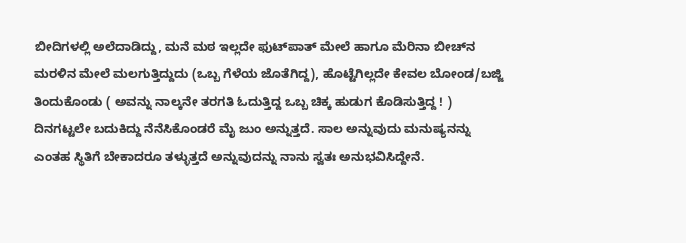ಬೀದಿಗಳಲ್ಲಿ ಅಲೆದಾಡಿದ್ದು, ಮನೆ ಮಠ ಇಲ್ಲದೇ ಫುಟ್‌ಪಾತ್‌ ಮೇಲೆ ಹಾಗೂ ಮೆರಿನಾ ಬೀಚ್‌ನ ಮರಳಿನ ಮೇಲೆ ಮಲಗುತ್ತಿದ್ದುದು (ಒಬ್ಬ ಗೆಳೆಯ ಜೊತೆಗಿದ್ದ), ಹೊಟ್ಟೆಗಿಲ್ಲದೇ ಕೇವಲ ಬೋಂಡ/ಬಜ್ಜಿ ತಿಂದುಕೊಂಡು ( ಅವನ್ನು ನಾಲ್ಕನೇ ತರಗತಿ ಓದುತ್ತಿದ್ದ ಒಬ್ಬ ಚಿಕ್ಕ ಹುಡುಗ ಕೊಡಿಸುತ್ತಿದ್ದ ! ) ದಿನಗಟ್ಟಲೇ ಬದುಕಿದ್ದು ನೆನೆಸಿಕೊಂಡರೆ ಮೈ ಜುಂ ಅನ್ನುತ್ತದೆ. ಸಾಲ ಅನ್ನುವುದು ಮನುಷ್ಯನನ್ನು ಎಂತಹ ಸ್ಥಿತಿಗೆ ಬೇಕಾದರೂ ತಳ್ಳುತ್ತದೆ ಅನ್ನುವುದನ್ನು ನಾನು ಸ್ವತಃ ಅನುಭವಿಸಿದ್ದೇನೆ.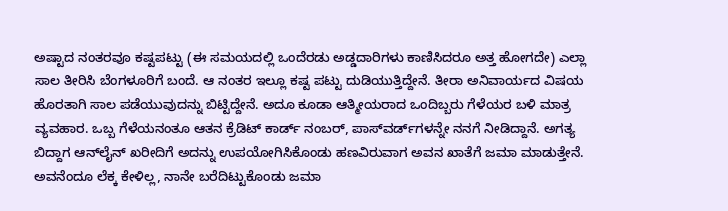ಅಷ್ಟಾದ ನಂತರವೂ ಕಷ್ಟಪಟ್ಟು (ಈ ಸಮಯದಲ್ಲಿ ಒಂದೆರಡು ಅಡ್ಡದಾರಿಗಳು ಕಾಣಿಸಿದರೂ ಅತ್ತ ಹೋಗದೇ) ಎಲ್ಲಾ ಸಾಲ ತೀರಿಸಿ ಬೆಂಗಳೂರಿಗೆ ಬಂದೆ. ಆ ನಂತರ ಇಲ್ಲೂ ಕಷ್ಟ ಪಟ್ಟು ದುಡಿಯುತ್ತಿದ್ದೇನೆ. ತೀರಾ ಅನಿವಾರ್ಯದ ವಿಷಯ ಹೊರತಾಗಿ ಸಾಲ ಪಡೆಯುವುದನ್ನು ಬಿಟ್ಟಿದ್ದೇನೆ. ಅದೂ ಕೂಡಾ ಆತ್ಮೀಯರಾದ ಒಂದಿಬ್ಬರು ಗೆಳೆಯರ ಬಳಿ ಮಾತ್ರ ವ್ಯವಹಾರ. ಒಬ್ಬ ಗೆಳೆಯನಂತೂ ಆತನ ಕ್ರೆಡಿಟ್‌ ಕಾರ್ಡ್‌ ನಂಬರ್‌, ಪಾಸ್‌ವರ್ಡ್‌‌ಗಳನ್ನೇ ನನಗೆ ನೀಡಿದ್ದಾನೆ. ಅಗತ್ಯ ಬಿದ್ದಾಗ ಆನ್‌ಲೈನ್‌ ಖರೀದಿಗೆ ಅದನ್ನು ಉಪಯೋಗಿಸಿಕೊಂಡು ಹಣವಿರುವಾಗ ಅವನ ಖಾತೆಗೆ ಜಮಾ ಮಾಡುತ್ತೇನೆ. ಅವನೆಂದೂ ಲೆಕ್ಕ ಕೇಳಿಲ್ಲ, ನಾನೇ ಬರೆದಿಟ್ಟುಕೊಂಡು ಜಮಾ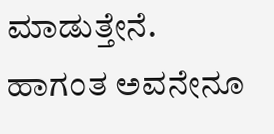ಮಾಡುತ್ತೇನೆ. ಹಾಗಂತ ಅವನೇನೂ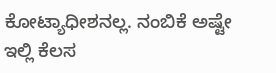ಕೋಟ್ಯಾಧೀಶನಲ್ಲ. ನಂಬಿಕೆ ಅಷ್ಟೇ ಇಲ್ಲಿ ಕೆಲಸ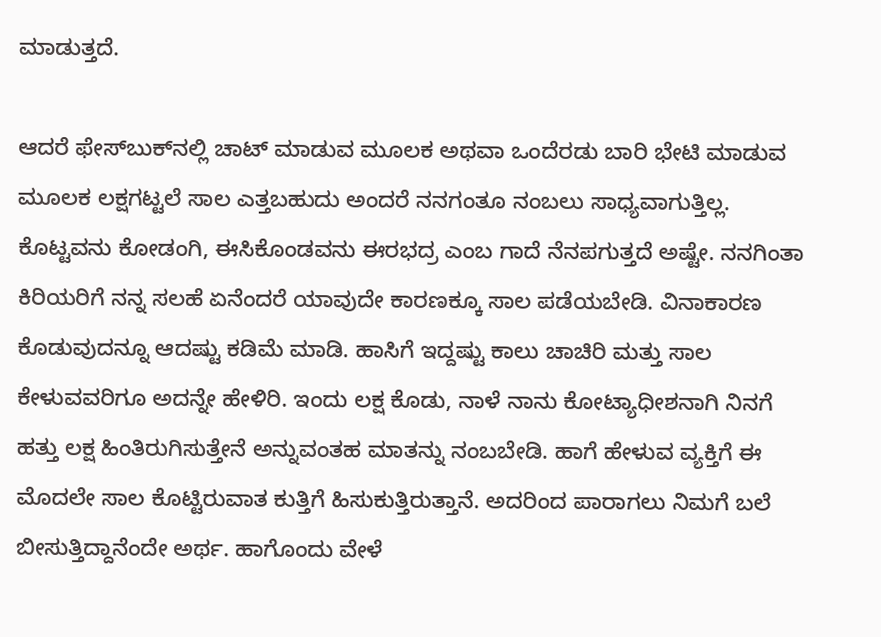ಮಾಡುತ್ತದೆ.

ಆದರೆ ಫೇಸ್‌ಬುಕ್‌ನಲ್ಲಿ ಚಾಟ್‌ ಮಾಡುವ ಮೂಲಕ ಅಥವಾ ಒಂದೆರಡು ಬಾರಿ ಭೇಟಿ ಮಾಡುವ ಮೂಲಕ ಲಕ್ಷಗಟ್ಟಲೆ ಸಾಲ ಎತ್ತಬಹುದು ಅಂದರೆ ನನಗಂತೂ ನಂಬಲು ಸಾಧ್ಯವಾಗುತ್ತಿಲ್ಲ. ಕೊಟ್ಟವನು ಕೋಡಂಗಿ, ಈಸಿಕೊಂಡವನು ಈರಭದ್ರ ಎಂಬ ಗಾದೆ ನೆನಪಗುತ್ತದೆ ಅಷ್ಟೇ. ನನಗಿಂತಾ ಕಿರಿಯರಿಗೆ ನನ್ನ ಸಲಹೆ ಏನೆಂದರೆ ಯಾವುದೇ ಕಾರಣಕ್ಕೂ ಸಾಲ ಪಡೆಯಬೇಡಿ. ವಿನಾಕಾರಣ ಕೊಡುವುದನ್ನೂ ಆದಷ್ಟು ಕಡಿಮೆ ಮಾಡಿ. ಹಾಸಿಗೆ ಇದ್ದಷ್ಟು ಕಾಲು ಚಾಚಿರಿ ಮತ್ತು ಸಾಲ ಕೇಳುವವರಿಗೂ ಅದನ್ನೇ ಹೇಳಿರಿ. ಇಂದು ಲಕ್ಷ ಕೊಡು, ನಾಳೆ ನಾನು ಕೋಟ್ಯಾಧೀಶನಾಗಿ ನಿನಗೆ ಹತ್ತು ಲಕ್ಷ ಹಿಂತಿರುಗಿಸುತ್ತೇನೆ ಅನ್ನುವಂತಹ ಮಾತನ್ನು ನಂಬಬೇಡಿ. ಹಾಗೆ ಹೇಳುವ ವ್ಯಕ್ತಿಗೆ ಈ ಮೊದಲೇ ಸಾಲ ಕೊಟ್ಟಿರುವಾತ ಕುತ್ತಿಗೆ ಹಿಸುಕುತ್ತಿರುತ್ತಾನೆ. ಅದರಿಂದ ಪಾರಾಗಲು ನಿಮಗೆ ಬಲೆ ಬೀಸುತ್ತಿದ್ದಾನೆಂದೇ ಅರ್ಥ. ಹಾಗೊಂದು ವೇಳೆ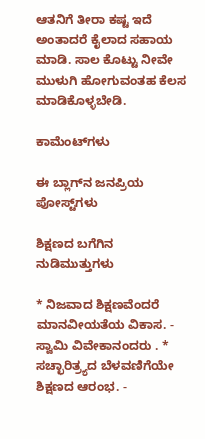ಆತನಿಗೆ ತೀರಾ ಕಷ್ಟ ಇದೆ ಅಂತಾದರೆ ಕೈಲಾದ ಸಹಾಯ ಮಾಡಿ. ಸಾಲ ಕೊಟ್ಟು ನೀವೇ ಮುಳುಗಿ ಹೋಗುವಂತಹ ಕೆಲಸ ಮಾಡಿಕೊಳ್ಳಬೇಡಿ.

ಕಾಮೆಂಟ್‌ಗಳು

ಈ ಬ್ಲಾಗ್‌ನ ಜನಪ್ರಿಯ ಪೋಸ್ಟ್‌ಗಳು

ಶಿಕ್ಷಣದ ಬಗೆಗಿನ ನುಡಿಮುತ್ತುಗಳು

* ನಿಜವಾದ ಶಿಕ್ಷಣವೆಂದರೆ ಮಾನವೀಯತೆಯ ವಿಕಾಸ. - ಸ್ವಾಮಿ ವಿವೇಕಾನಂದರು . * ಸಚ್ಛಾರಿತ್ರ್ಯದ ಬೆಳವಣಿಗೆಯೇ ಶಿಕ್ಷಣದ ಆರಂಭ. -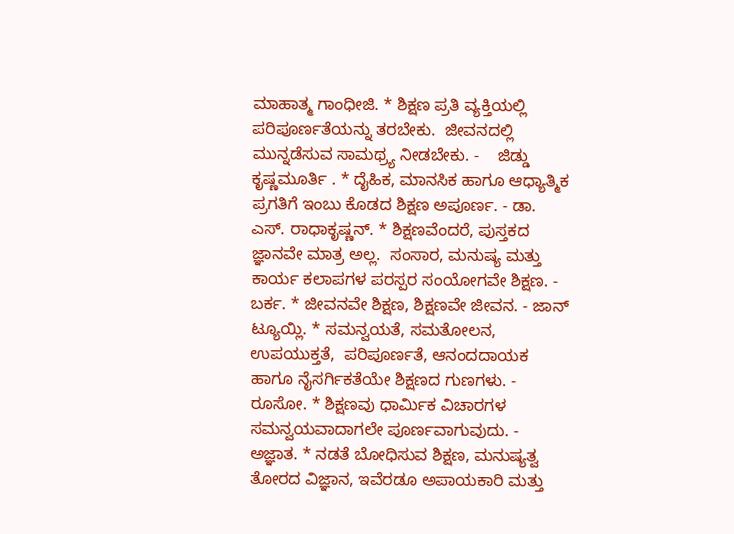ಮಾಹಾತ್ಮ ಗಾಂಧೀಜಿ. * ಶಿಕ್ಷಣ ಪ್ರತಿ ವ್ಯಕ್ತಿಯಲ್ಲಿ ಪರಿಪೂರ್ಣತೆಯನ್ನು ತರಬೇಕು.  ಜೀವನದಲ್ಲಿ ಮುನ್ನಡೆಸುವ ಸಾಮಥ್ರ್ಯ ನೀಡಬೇಕು. -    ಜಿಡ್ಡು ಕೃಷ್ಣಮೂರ್ತಿ . * ದೈಹಿಕ, ಮಾನಸಿಕ ಹಾಗೂ ಆಧ್ಯಾತ್ಮಿಕ ಪ್ರಗತಿಗೆ ಇಂಬು ಕೊಡದ ಶಿಕ್ಷಣ ಅಪೂರ್ಣ. - ಡಾ. ಎಸ್. ರಾಧಾಕೃಷ್ಣನ್. * ಶಿಕ್ಷಣವೆಂದರೆ, ಪುಸ್ತಕದ ಜ್ಞಾನವೇ ಮಾತ್ರ ಅಲ್ಲ.  ಸಂಸಾರ, ಮನುಷ್ಯ ಮತ್ತು ಕಾರ್ಯ ಕಲಾಪಗಳ ಪರಸ್ಪರ ಸಂಯೋಗವೇ ಶಿಕ್ಷಣ. -    ಬರ್ಕ. * ಜೀವನವೇ ಶಿಕ್ಷಣ, ಶಿಕ್ಷಣವೇ ಜೀವನ. - ಜಾನ್ ಟ್ಯೂಯ್ಲಿ. * ಸಮನ್ವಯತೆ, ಸಮತೋಲನ, ಉಪಯುಕ್ತತೆ,  ಪರಿಪೂರ್ಣತೆ, ಆನಂದದಾಯಕ ಹಾಗೂ ನೈಸರ್ಗಿಕತೆಯೇ ಶಿಕ್ಷಣದ ಗುಣಗಳು. - ರೂಸೋ. * ಶಿಕ್ಷಣವು ಧಾರ್ಮಿಕ ವಿಚಾರಗಳ ಸಮನ್ವಯವಾದಾಗಲೇ ಪೂರ್ಣವಾಗುವುದು. - ಅಜ್ಞಾತ. * ನಡತೆ ಬೋಧಿಸುವ ಶಿಕ್ಷಣ, ಮನುಷ್ಯತ್ವ ತೋರದ ವಿಜ್ಞಾನ, ಇವೆರಡೂ ಅಪಾಯಕಾರಿ ಮತ್ತು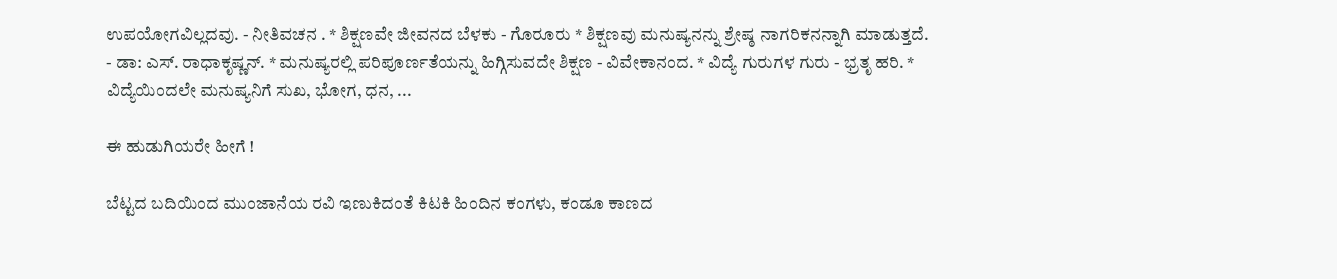ಉಪಯೋಗವಿಲ್ಲದವು. - ನೀತಿವಚನ . * ಶಿಕ್ಷಣವೇ ಜೀವನದ ಬೆಳಕು - ಗೊರೂರು * ಶಿಕ್ಷಣವು ಮನುಷ್ಯನನ್ನು ಶ್ರೇಷ್ಠ ನಾಗರಿಕನನ್ನಾಗಿ ಮಾಡುತ್ತದೆ. - ಡಾ: ಎಸ್. ರಾಧಾಕೃಷ್ಣನ್. * ಮನುಷ್ಯರಲ್ಲಿ ಪರಿಪೂರ್ಣತೆಯನ್ನು ಹಿಗ್ಗಿಸುವದೇ ಶಿಕ್ಷಣ - ವಿವೇಕಾನಂದ. * ವಿದ್ಯೆ ಗುರುಗಳ ಗುರು - ಭ್ರತೃ ಹರಿ. * ವಿದ್ಯೆಯಿಂದಲೇ ಮನುಷ್ಯನಿಗೆ ಸುಖ, ಭೋಗ, ಧನ, ...

ಈ ಹುಡುಗಿಯರೇ ಹೀಗೆ !

ಬೆಟ್ಟದ ಬದಿಯಿಂದ ಮುಂಜಾನೆಯ ರವಿ ಇಣುಕಿದಂತೆ ಕಿಟಕಿ ಹಿಂದಿನ ಕಂಗಳು, ಕಂಡೂ ಕಾಣದ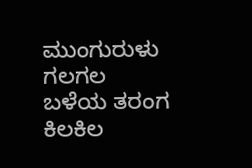ಮುಂಗುರುಳು ಗಲಗಲ ಬಳೆಯ ತರಂಗ ಕಿಲಕಿಲ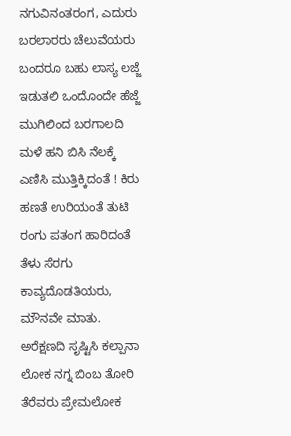ನಗುವಿನಂತರಂಗ, ಎದುರು ಬರಲಾರರು ಚೆಲುವೆಯರು ಬಂದರೂ ಬಹು ಲಾಸ್ಯ ಲಜ್ಜೆ ಇಡುತಲಿ ಒಂದೊಂದೇ ಹೆಜ್ಜೆ ಮುಗಿಲಿಂದ ಬರಗಾಲದಿ ಮಳೆ ಹನಿ ಬಿಸಿ ನೆಲಕ್ಕೆ ಎಣಿಸಿ ಮುತ್ತಿಕ್ಕಿದಂತೆ ! ಕಿರು ಹಣತೆ ಉರಿಯಂತೆ ತುಟಿ ರಂಗು ಪತಂಗ ಹಾರಿದಂತೆ ತೆಳು ಸೆರಗು ಕಾವ್ಯದೊಡತಿಯರು, ಮೌನವೇ ಮಾತು. ಅರೆಕ್ಷಣದಿ ಸೃಷ್ಟಿಸಿ ಕಲ್ಪಾನಾ ಲೋಕ ನಗ್ನ ಬಿಂಬ ತೋರಿ ತೆರೆವರು ಪ್ರೇಮಲೋಕ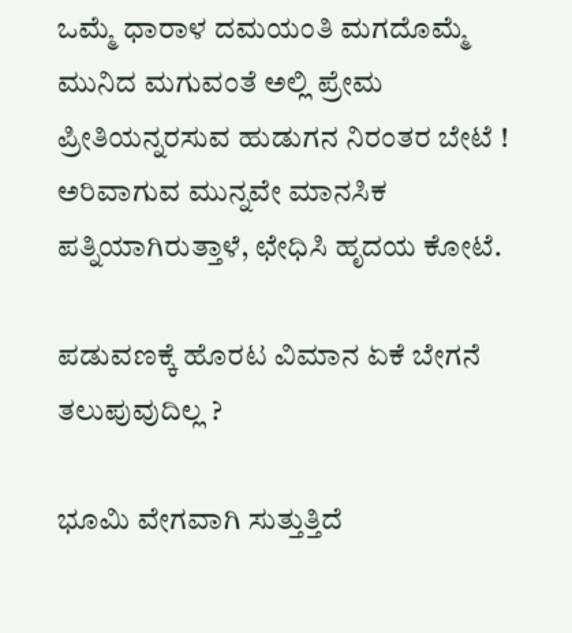ಒಮ್ಮೆ ಧಾರಾಳ ದಮಯಂತಿ ಮಗದೊಮ್ಮೆ ಮುನಿದ ಮಗುವಂತೆ ಅಲ್ಲಿ ಪ್ರೇಮ ಪ್ರೀತಿಯನ್ನರಸುವ ಹುಡುಗನ ನಿರಂತರ ಬೇಟೆ ! ಅರಿವಾಗುವ ಮುನ್ನವೇ ಮಾನಸಿಕ ಪತ್ನಿಯಾಗಿರುತ್ತಾಳೆ, ಛೇಧಿಸಿ ಹೃದಯ ಕೋಟೆ.

ಪಡುವಣಕ್ಕೆ ಹೊರಟ ವಿಮಾನ ಏಕೆ ಬೇಗನೆ ತಲುಪುವುದಿಲ್ಲ ?

ಭೂಮಿ ವೇಗವಾಗಿ ಸುತ್ತುತ್ತಿದೆ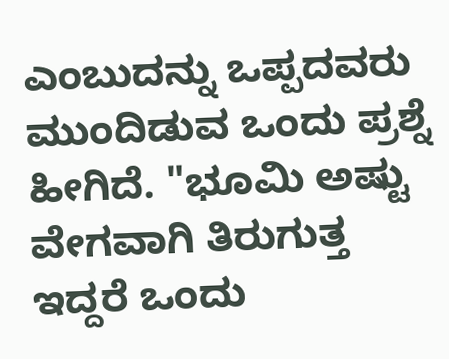ಎಂಬುದನ್ನು ಒಪ್ಪದವರು ಮುಂದಿಡುವ ಒಂದು ಪ್ರಶ್ನೆ ಹೀಗಿದೆ. "ಭೂಮಿ ಅಷ್ಟು ವೇಗವಾಗಿ ತಿರುಗುತ್ತ ಇದ್ದರೆ ಒಂದು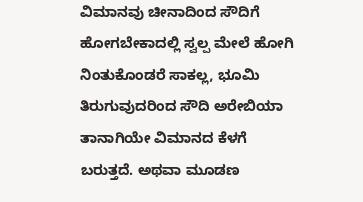ವಿಮಾನವು ಚೀನಾದಿಂದ ಸೌದಿಗೆ ಹೋಗಬೇಕಾದಲ್ಲಿ ಸ್ವಲ್ಪ ಮೇಲೆ ಹೋಗಿ ನಿಂತುಕೊಂಡರೆ ಸಾಕಲ್ಲ, ಭೂಮಿ ತಿರುಗುವುದರಿಂದ ಸೌದಿ ಅರೇಬಿಯಾ ತಾನಾಗಿಯೇ ವಿಮಾನದ ಕೆಳಗೆ ಬರುತ್ತದೆ. ಅಥವಾ ಮೂಡಣ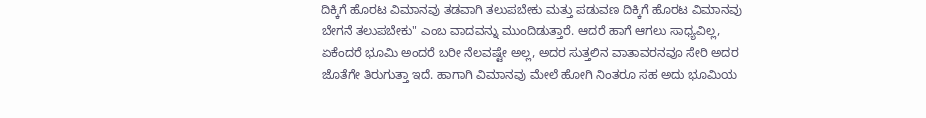ದಿಕ್ಕಿಗೆ ಹೊರಟ ವಿಮಾನವು ತಡವಾಗಿ ತಲುಪಬೇಕು ಮತ್ತು ಪಡುವಣ ದಿಕ್ಕಿಗೆ ಹೊರಟ ವಿಮಾನವು ಬೇಗನೆ ತಲುಪಬೇಕು" ಎಂಬ ವಾದವನ್ನು ಮುಂದಿಡುತ್ತಾರೆ. ಆದರೆ ಹಾಗೆ ಆಗಲು ಸಾಧ್ಯವಿಲ್ಲ, ಏಕೆಂದರೆ ಭೂಮಿ ಅಂದರೆ ಬರೀ ನೆಲವಷ್ಟೇ ಅಲ್ಲ, ಅದರ ಸುತ್ತಲಿನ ವಾತಾವರನವೂ ಸೇರಿ ಅದರ ಜೊತೆಗೇ ತಿರುಗುತ್ತಾ ಇದೆ. ಹಾಗಾಗಿ ವಿಮಾನವು ಮೇಲೆ ಹೋಗಿ ನಿಂತರೂ ಸಹ ಅದು ಭೂಮಿಯ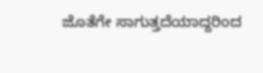ಜೊತೆಗೇ ಸಾಗುತ್ತದೆಯಾದ್ದರಿಂದ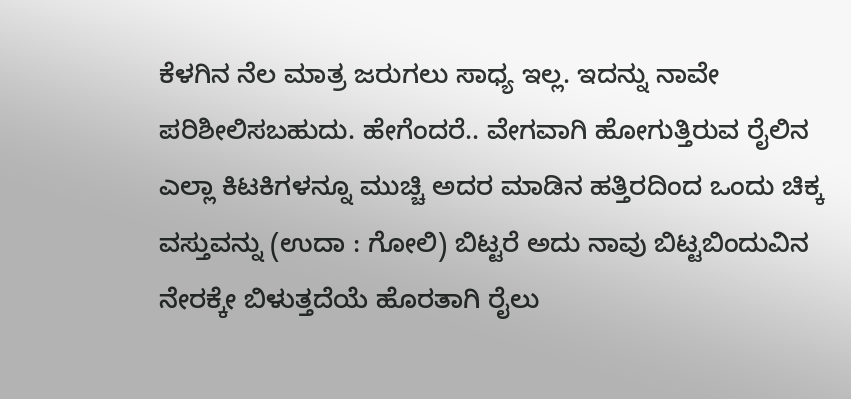ಕೆಳಗಿನ ನೆಲ ಮಾತ್ರ ಜರುಗಲು ಸಾಧ್ಯ ಇಲ್ಲ. ಇದನ್ನು ನಾವೇ ಪರಿಶೀಲಿಸಬಹುದು. ಹೇಗೆಂದರೆ.. ವೇಗವಾಗಿ ಹೋಗುತ್ತಿರುವ ರೈಲಿನ ಎಲ್ಲಾ ಕಿಟಕಿಗಳನ್ನೂ ಮುಚ್ಚಿ ಅದರ ಮಾಡಿನ ಹತ್ತಿರದಿಂದ ಒಂದು ಚಿಕ್ಕ ವಸ್ತುವನ್ನು (ಉದಾ : ಗೋಲಿ) ಬಿಟ್ಟರೆ ಅದು ನಾವು ಬಿಟ್ಟಬಿಂದುವಿನ ನೇರಕ್ಕೇ ಬಿಳುತ್ತದೆಯೆ ಹೊರತಾಗಿ ರೈಲು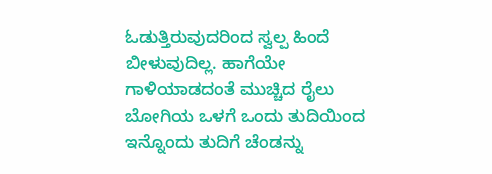ಓಡುತ್ತಿರುವುದರಿಂದ ಸ್ವಲ್ಪ ಹಿಂದೆ ಬೀಳುವುದಿಲ್ಲ. ಹಾಗೆಯೇ ಗಾಳಿಯಾಡದಂತೆ ಮುಚ್ಚಿದ ರೈಲು ಬೋಗಿಯ ಒಳಗೆ ಒಂದು ತುದಿಯಿಂದ ಇನ್ನೊಂದು ತುದಿಗೆ ಚೆಂಡನ್ನು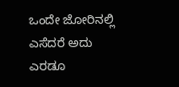ಒಂದೇ ಜೋರಿನಲ್ಲಿ ಎಸೆದರೆ ಅದು ಎರಡೂ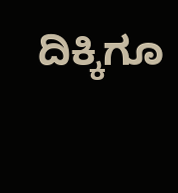ದಿಕ್ಕಿಗೂ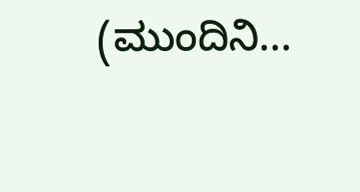(ಮುಂದಿನಿ...